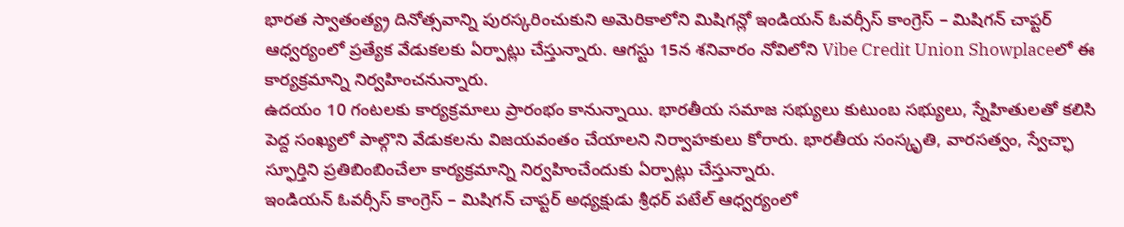భారత స్వాతంత్య్ర దినోత్సవాన్ని పురస్కరించుకుని అమెరికాలోని మిషిగన్లో ఇండియన్ ఓవర్సీస్ కాంగ్రెస్ – మిషిగన్ చాప్టర్ ఆధ్వర్యంలో ప్రత్యేక వేడుకలకు ఏర్పాట్లు చేస్తున్నారు. ఆగస్టు 15న శనివారం నోవిలోని Vibe Credit Union Showplaceలో ఈ కార్యక్రమాన్ని నిర్వహించనున్నారు.
ఉదయం 10 గంటలకు కార్యక్రమాలు ప్రారంభం కానున్నాయి. భారతీయ సమాజ సభ్యులు కుటుంబ సభ్యులు, స్నేహితులతో కలిసి పెద్ద సంఖ్యలో పాల్గొని వేడుకలను విజయవంతం చేయాలని నిర్వాహకులు కోరారు. భారతీయ సంస్కృతి, వారసత్వం, స్వేచ్ఛా స్ఫూర్తిని ప్రతిబింబించేలా కార్యక్రమాన్ని నిర్వహించేందుకు ఏర్పాట్లు చేస్తున్నారు.
ఇండియన్ ఓవర్సీస్ కాంగ్రెస్ – మిషిగన్ చాప్టర్ అధ్యక్షుడు శ్రీధర్ పటేల్ ఆధ్వర్యంలో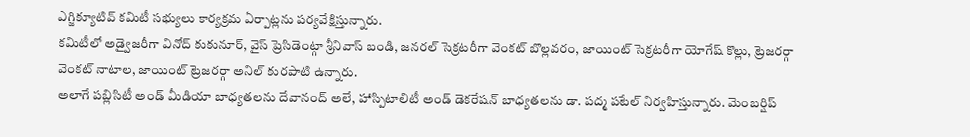ఎగ్జిక్యూటివ్ కమిటీ సభ్యులు కార్యక్రమ ఏర్పాట్లను పర్యవేక్షిస్తున్నారు.
కమిటీలో అడ్వైజరీగా వినోద్ కుకునూర్, వైస్ ప్రెసిడెంట్గా శ్రీనివాస్ బండి, జనరల్ సెక్రటరీగా వెంకట్ బొల్లవరం, జాయింట్ సెక్రటరీగా యోగేష్ కొల్లు, ట్రెజరర్గా వెంకట్ నాటాల, జాయింట్ ట్రెజరర్గా అనిల్ కురపాటి ఉన్నారు.
అలాగే పబ్లిసిటీ అండ్ మీడియా బాధ్యతలను దేవానంద్ అలే, హాస్పిటాలిటీ అండ్ డెకరేషన్ బాధ్యతలను డా. పద్మ పటేల్ నిర్వహిస్తున్నారు. మెంబర్షిప్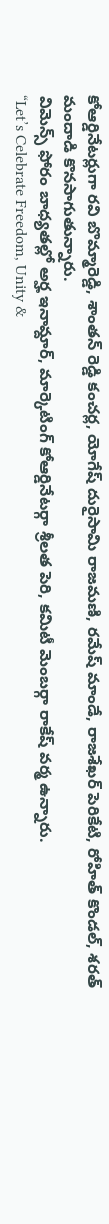కోఆర్డినేటర్లుగా రవి బొమ్మారెడ్డి, శాంతన్ రెడ్డి కంచర్ల, యోగేష్ దురైసామి రాజమణి, రమేష్ మాండే, రాజశేఖర్ పెరికేటి, రోహిత్ కొండల్, శరత్ మందాడి కొనసాగుతున్నారు.
విమెన్స్ ఫోరం బాధ్యతల్లో అర్హ ఇనామ్దార్, మార్కెటింగ్ కోఆర్డినేటర్గా శ్రీలత పెరి, కమిటీ మెంబర్గా రాకేష్ వర్మ ఉన్నారు.
“Let’s Celebrate Freedom, Unity &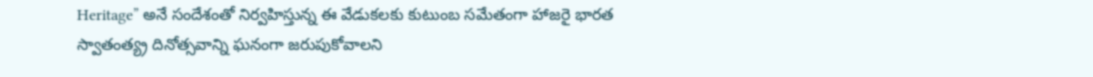Heritage” అనే సందేశంతో నిర్వహిస్తున్న ఈ వేడుకలకు కుటుంబ సమేతంగా హాజరై భారత స్వాతంత్య్ర దినోత్సవాన్ని ఘనంగా జరుపుకోవాలని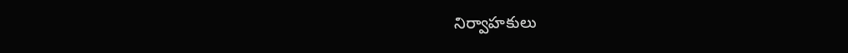నిర్వాహకులు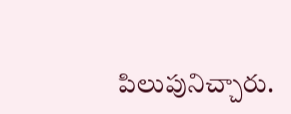పిలుపునిచ్చారు.